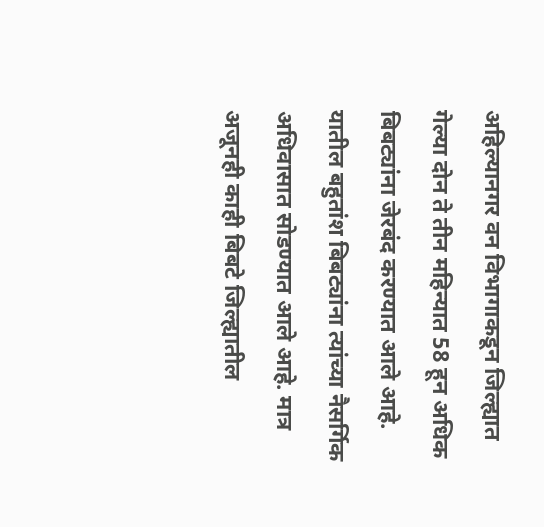अहिल्यानगर वन विभागाकडून जिल्ह्यात गेल्या दोन ते तीन महिन्यात 58 हून अधिक बिबट्यांना जेरबंद करण्यात आले आहे. यातील बहुतांश बिबट्यांना त्यांच्या नैसर्गिक अधिवासात सोडण्यात आले आहे. मात्र अजूनही काही बिबटे जिल्ह्यातील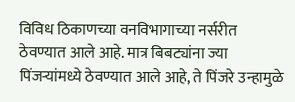विविध ठिकाणच्या वनविभागाच्या नर्सरीत ठेवण्यात आले आहे. मात्र बिबट्यांना ज्या पिंजऱ्यांमध्ये ठेवण्यात आले आहे, ते पिंजरे उन्हामुळे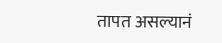तापत असल्यानं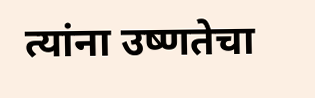त्यांना उष्णतेचा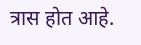त्रास होत आहे.